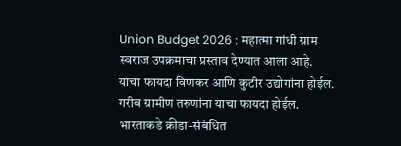Union Budget 2026 : महात्मा गांधी ग्राम स्वराज उपक्रमाचा प्रस्ताव देण्यात आला आहे. याचा फायदा विणकर आणि कुटीर उद्योगांना होईल. गरीब ग्रामीण तरुणांना याचा फायदा होईल. भारताकडे क्रीडा-संबंधित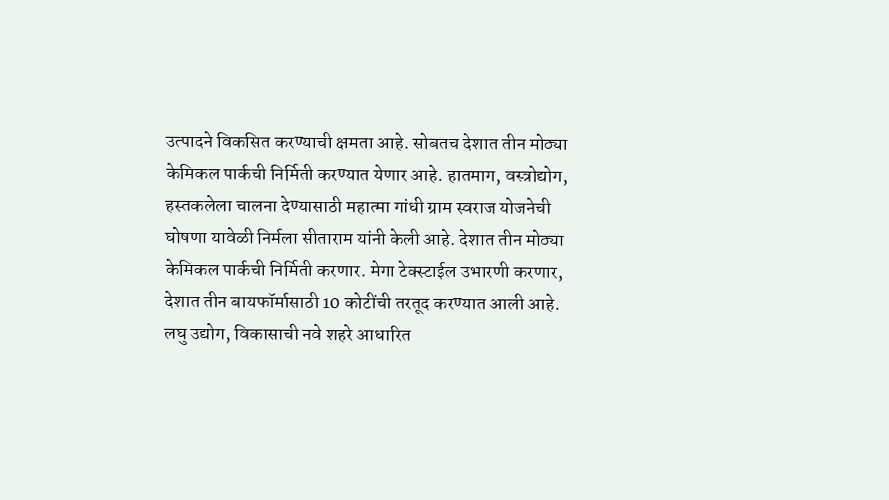उत्पादने विकसित करण्याची क्षमता आहे. सोबतच देशात तीन मोठ्या केमिकल पार्कची निर्मिती करण्यात येणार आहे. हातमाग, वस्त्रोद्योग, हस्तकलेला चालना देण्यासाठी महात्मा गांधी ग्राम स्वराज योजनेची घोषणा यावेळी निर्मला सीताराम यांनी केली आहे. देशात तीन मोठ्या केमिकल पार्कची निर्मिती करणार. मेगा टेक्स्टाईल उभारणी करणार, देशात तीन बायफॉर्मासाठी 10 कोटींची तरतूद करण्यात आली आहे. लघु उद्योग, विकासाची नवे शहरे आधारित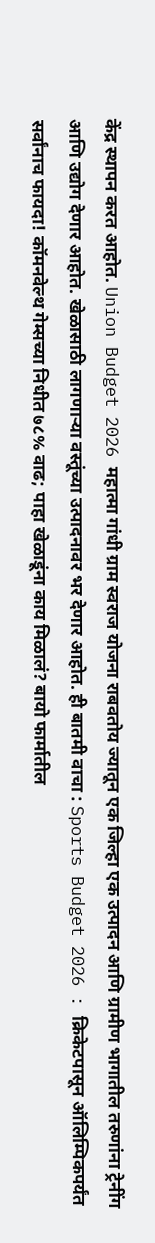केंद्र स्थापन करत आहोत. Union Budget 2026 महात्मा गांधी ग्राम स्वराज योजना राबवतोय ज्यातून एक जिल्हा एक उत्पादन आणि ग्रामीण भागातील तरुणांना ट्रेनींग आणि उद्योग देणार आहोत. खेळासाठी लागणाऱ्या वस्तूंच्या उत्पादनावर भर देणार आहोत. ही बातमी वाचा : Sports Budget 2026 : क्रिकेटपासून ऑलिम्पिकपर्यंत सर्वांनाच फायदा! कॉमनवेल्थ गेम्सच्या निधीत ७८% वाढ; पाहा खेळाडूंना काय मिळालं? बायो फार्मातील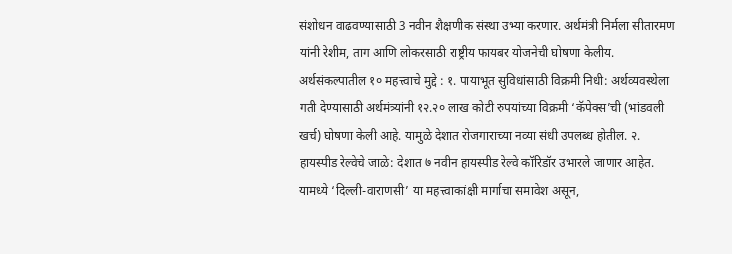संशोधन वाढवण्यासाठी 3 नवीन शैक्षणीक संस्था उभ्या करणार. अर्थमंत्री निर्मला सीतारमण यांनी रेशीम, ताग आणि लोकरसाठी राष्ट्रीय फायबर योजनेची घोषणा केलीय. अर्थसंकल्पातील १० महत्त्वाचे मुद्दे : १. पायाभूत सुविधांसाठी विक्रमी निधी: अर्थव्यवस्थेला गती देण्यासाठी अर्थमंत्र्यांनी १२.२० लाख कोटी रुपयांच्या विक्रमी ‘कॅपेक्स’ची (भांडवली खर्च) घोषणा केली आहे. यामुळे देशात रोजगाराच्या नव्या संधी उपलब्ध होतील. २. हायस्पीड रेल्वेचे जाळे: देशात ७ नवीन हायस्पीड रेल्वे कॉरिडॉर उभारले जाणार आहेत. यामध्ये ‘दिल्ली-वाराणसी’ या महत्त्वाकांक्षी मार्गाचा समावेश असून,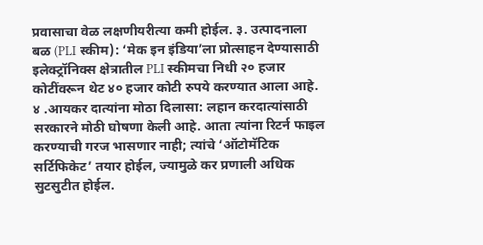प्रवासाचा वेळ लक्षणीयरीत्या कमी होईल. ३. उत्पादनाला बळ (PLI स्कीम): ‘मेक इन इंडिया’ला प्रोत्साहन देण्यासाठी इलेक्ट्रॉनिक्स क्षेत्रातील PLI स्कीमचा निधी २० हजार कोटींवरून थेट ४० हजार कोटी रुपये करण्यात आला आहे. ४ .आयकर दात्यांना मोठा दिलासा: लहान करदात्यांसाठी सरकारने मोठी घोषणा केली आहे. आता त्यांना रिटर्न फाइल करण्याची गरज भासणार नाही; त्यांचे ‘ऑटोमॅटिक सर्टिफिकेट’ तयार होईल, ज्यामुळे कर प्रणाली अधिक सुटसुटीत होईल.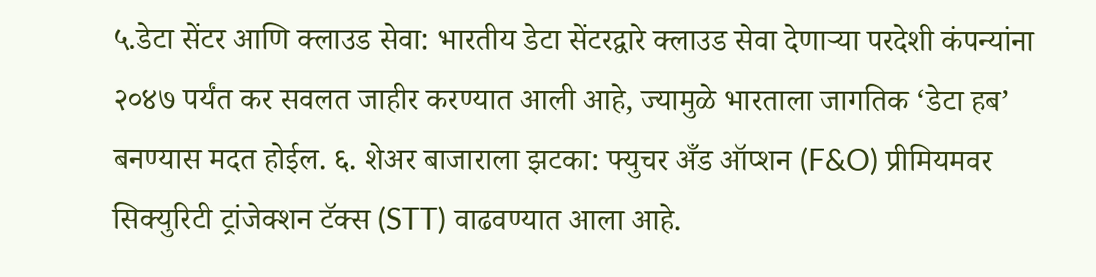५.डेटा सेंटर आणि क्लाउड सेवा: भारतीय डेटा सेंटरद्वारे क्लाउड सेवा देणाऱ्या परदेशी कंपन्यांना २०४७ पर्यंत कर सवलत जाहीर करण्यात आली आहे, ज्यामुळे भारताला जागतिक ‘डेटा हब’ बनण्यास मदत होईल. ६. शेअर बाजाराला झटका: फ्युचर अँड ऑप्शन (F&O) प्रीमियमवर सिक्युरिटी ट्रांजेक्शन टॅक्स (STT) वाढवण्यात आला आहे.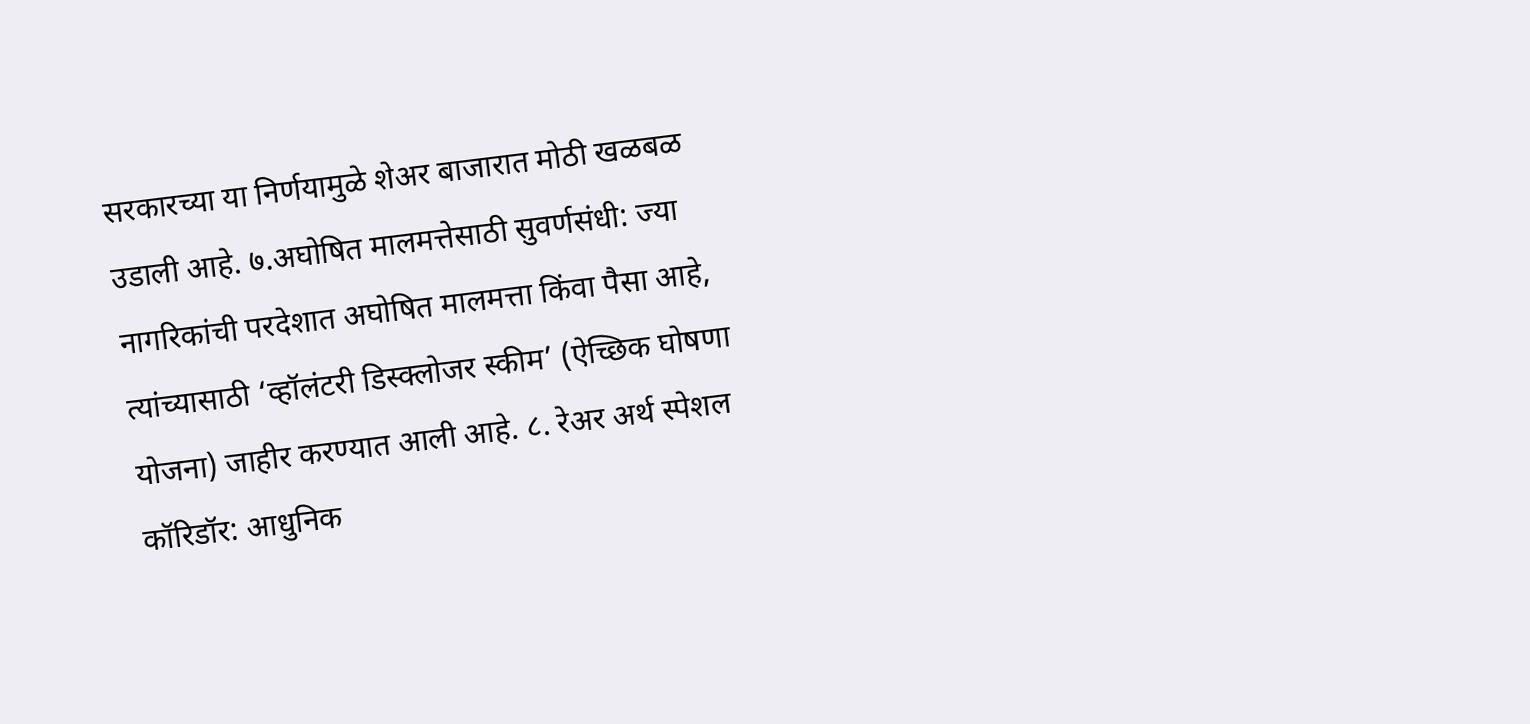सरकारच्या या निर्णयामुळे शेअर बाजारात मोठी खळबळ उडाली आहे. ७.अघोषित मालमत्तेसाठी सुवर्णसंधी: ज्या नागरिकांची परदेशात अघोषित मालमत्ता किंवा पैसा आहे, त्यांच्यासाठी ‘व्हॉलंटरी डिस्क्लोजर स्कीम’ (ऐच्छिक घोषणा योजना) जाहीर करण्यात आली आहे. ८. रेअर अर्थ स्पेशल कॉरिडॉर: आधुनिक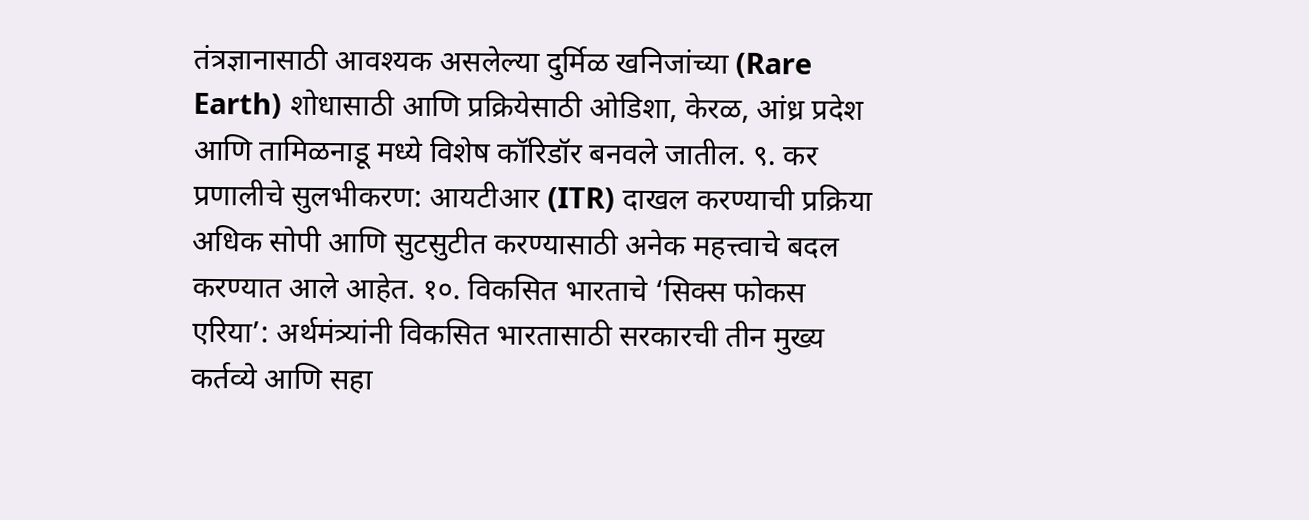तंत्रज्ञानासाठी आवश्यक असलेल्या दुर्मिळ खनिजांच्या (Rare Earth) शोधासाठी आणि प्रक्रियेसाठी ओडिशा, केरळ, आंध्र प्रदेश आणि तामिळनाडू मध्ये विशेष कॉरिडॉर बनवले जातील. ९. कर प्रणालीचे सुलभीकरण: आयटीआर (ITR) दाखल करण्याची प्रक्रिया अधिक सोपी आणि सुटसुटीत करण्यासाठी अनेक महत्त्वाचे बदल करण्यात आले आहेत. १०. विकसित भारताचे ‘सिक्स फोकस एरिया’: अर्थमंत्र्यांनी विकसित भारतासाठी सरकारची तीन मुख्य कर्तव्ये आणि सहा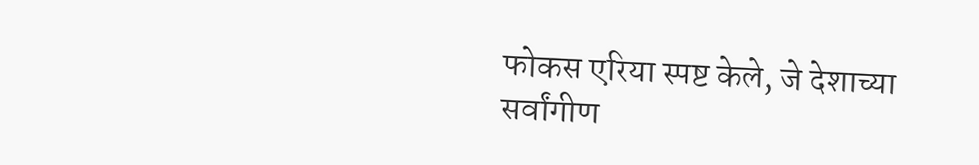फोकस एरिया स्पष्ट केले, जे देशाच्या सर्वांगीण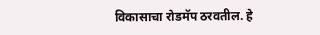विकासाचा रोडमॅप ठरवतील. हे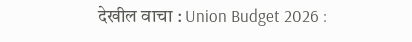देखील वाचा : Union Budget 2026 :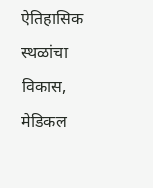ऐतिहासिक स्थळांचा विकास, मेडिकल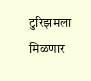टुरिझमला मिळणार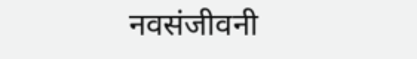नवसंजीवनी